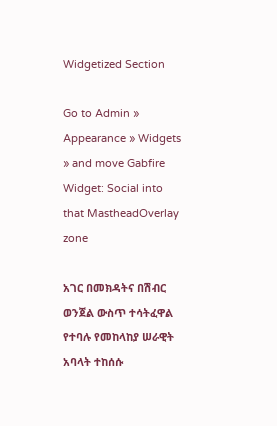Widgetized Section

Go to Admin » Appearance » Widgets » and move Gabfire Widget: Social into that MastheadOverlay zone

አገር በመክዳትና በሽብር ወንጀል ውስጥ ተሳትፈዋል የተባሉ የመከላከያ ሠራዊት አባላት ተከሰሱ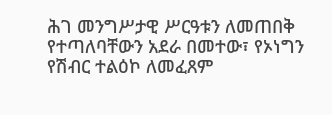ሕገ መንግሥታዊ ሥርዓቱን ለመጠበቅ የተጣለባቸውን አደራ በመተው፣ የኦነግን የሽብር ተልዕኮ ለመፈጸም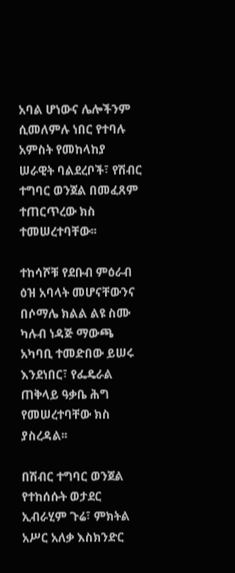አባል ሆነውና ሌሎችንም ሲመለምሉ ነበር የተባሉ አምስት የመከላከያ ሠራዊት ባልደረቦች፣ የሽብር ተግባር ወንጀል በመፈጸም ተጠርጥረው ክስ ተመሠረተባቸው፡፡

ተከሳሾቹ የደቡብ ምዕራብ ዕዝ አባላት መሆናቸውንና በሶማሌ ክልል ልዩ ስሙ ካሉብ ነዳጅ ማውጫ አካባቢ ተመድበው ይሠሩ እንደነበር፣ የፌዴራል ጠቅላይ ዓቃቤ ሕግ የመሠረተባቸው ክስ ያስረዳል፡፡

በሽብር ተግባር ወንጀል የተከሰሱት ወታደር ኢብራሂም ጉሬ፣ ምክትል አሥር አለቃ እስክንድር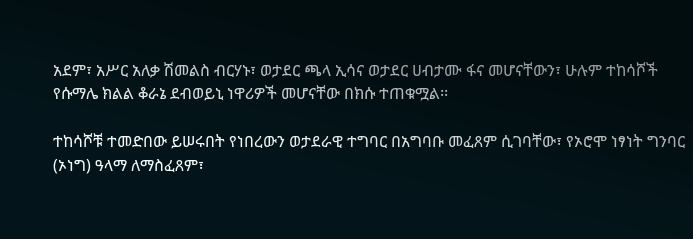አደም፣ አሥር አለቃ ሽመልስ ብርሃኑ፣ ወታደር ጫላ ኢሳና ወታደር ሀብታሙ ፋና መሆናቸውን፣ ሁሉም ተከሳሾች የሱማሌ ክልል ቆራኔ ደብወይኒ ነዋሪዎች መሆናቸው በክሱ ተጠቁሟል፡፡

ተከሳሾቹ ተመድበው ይሠሩበት የነበረውን ወታደራዊ ተግባር በአግባቡ መፈጸም ሲገባቸው፣ የኦሮሞ ነፃነት ግንባር (ኦነግ) ዓላማ ለማስፈጸም፣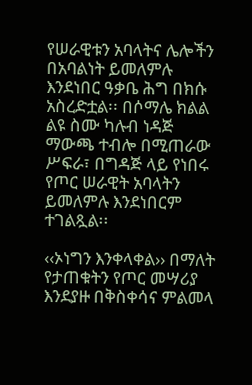የሠራዊቱን አባላትና ሌሎችን በአባልነት ይመለምሉ እንደነበር ዓቃቤ ሕግ በክሱ አስረድቷል፡፡ በሶማሌ ክልል ልዩ ስሙ ካሉብ ነዳጅ ማውጫ ተብሎ በሚጠራው ሥፍራ፣ በግዳጅ ላይ የነበሩ የጦር ሠራዊት አባላትን ይመለምሉ እንደነበርም ተገልጿል፡፡

‹‹ኦነግን እንቀላቀል›› በማለት የታጠቁትን የጦር መሣሪያ እንደያዙ በቅስቀሳና ምልመላ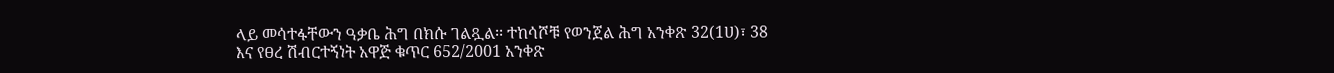ላይ መሳተፋቸውን ዓቃቤ ሕግ በክሱ ገልጿል፡፡ ተከሳሾቹ የወንጀል ሕግ አንቀጽ 32(1ሀ)፣ 38 እና የፀረ ሽብርተኝነት አዋጅ ቁጥር 652/2001 አንቀጽ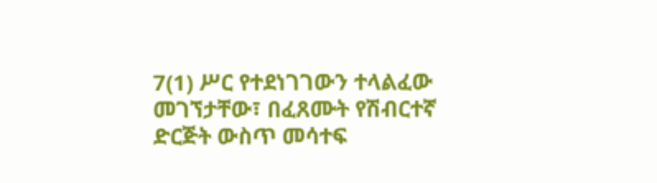7(1) ሥር የተደነገገውን ተላልፈው መገኘታቸው፣ በፈጸሙት የሽብርተኛ ድርጅት ውስጥ መሳተፍ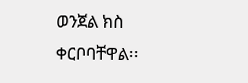ወንጀል ክስ ቀርቦባቸዋል፡፡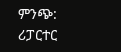ምንጭ: ሪፓርተር